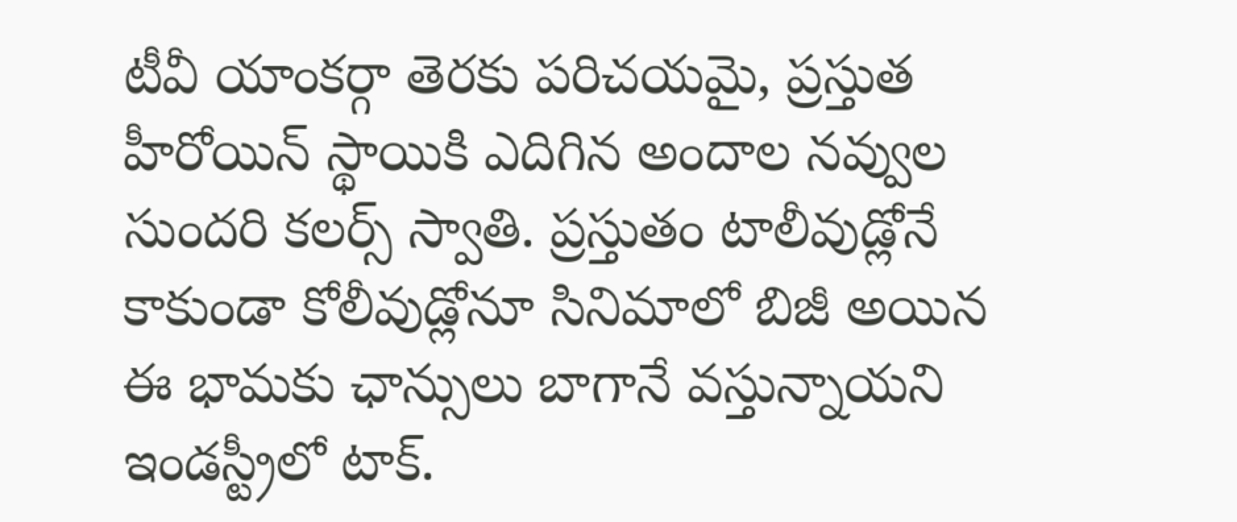టీవీ యాంకర్గా తెరకు పరిచయమై, ప్రస్తుత హీరోయిన్ స్థాయికి ఎదిగిన అందాల నవ్వుల సుందరి కలర్స్ స్వాతి. ప్రస్తుతం టాలీవుడ్లోనే కాకుండా కోలీవుడ్లోనూ సినిమాలో బిజీ అయిన ఈ భామకు ఛాన్సులు బాగానే వస్తున్నాయని ఇండస్ట్రీలో టాక్.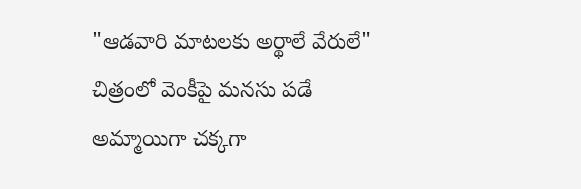"ఆడవారి మాటలకు అర్థాలే వేరులే" చిత్రంలో వెంకీపై మనసు పడే అమ్మాయిగా చక్కగా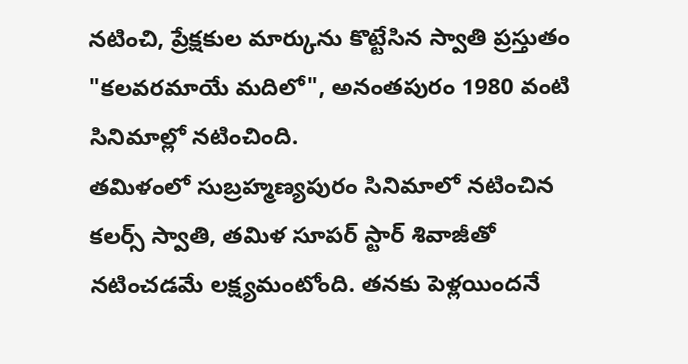నటించి, ప్రేక్షకుల మార్కును కొట్టేసిన స్వాతి ప్రస్తుతం "కలవరమాయే మదిలో", అనంతపురం 1980 వంటి సినిమాల్లో నటించింది.
తమిళంలో సుబ్రహ్మణ్యపురం సినిమాలో నటించిన కలర్స్ స్వాతి, తమిళ సూపర్ స్టార్ శివాజీతో నటించడమే లక్ష్యమంటోంది. తనకు పెళ్లయిందనే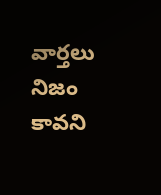వార్తలు నిజం కావని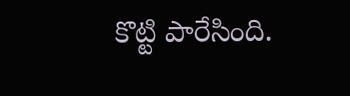కొట్టి పారేసింది.